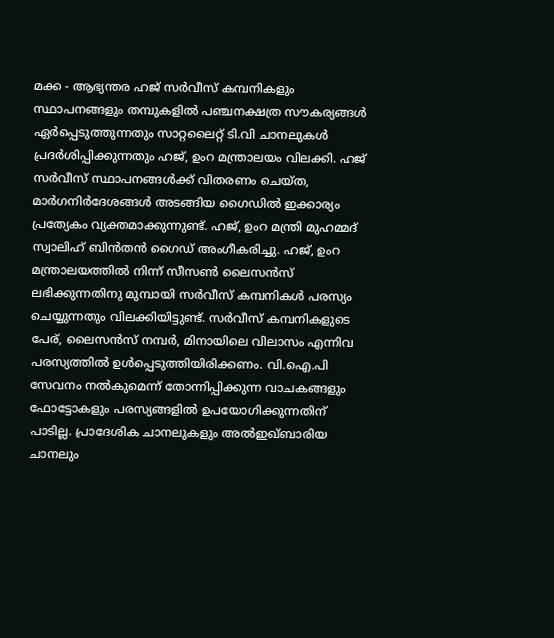മക്ക - ആഭ്യന്തര ഹജ് സർവീസ് കമ്പനികളും സ്ഥാപനങ്ങളും തമ്പുകളിൽ പഞ്ചനക്ഷത്ര സൗകര്യങ്ങൾ ഏർപ്പെടുത്തുന്നതും സാറ്റലൈറ്റ് ടി.വി ചാനലുകൾ പ്രദർശിപ്പിക്കുന്നതും ഹജ്, ഉംറ മന്ത്രാലയം വിലക്കി. ഹജ് സർവീസ് സ്ഥാപനങ്ങൾക്ക് വിതരണം ചെയ്ത, മാർഗനിർദേശങ്ങൾ അടങ്ങിയ ഗൈഡിൽ ഇക്കാര്യം പ്രത്യേകം വ്യക്തമാക്കുന്നുണ്ട്. ഹജ്, ഉംറ മന്ത്രി മുഹമ്മദ് സ്വാലിഹ് ബിൻതൻ ഗൈഡ് അംഗീകരിച്ചു. ഹജ്, ഉംറ മന്ത്രാലയത്തിൽ നിന്ന് സീസൺ ലൈസൻസ് ലഭിക്കുന്നതിനു മുമ്പായി സർവീസ് കമ്പനികൾ പരസ്യം ചെയ്യുന്നതും വിലക്കിയിട്ടുണ്ട്. സർവീസ് കമ്പനികളുടെ പേര്, ലൈസൻസ് നമ്പർ, മിനായിലെ വിലാസം എന്നിവ പരസ്യത്തിൽ ഉൾപ്പെടുത്തിയിരിക്കണം. വി.ഐ.പി സേവനം നൽകുമെന്ന് തോന്നിപ്പിക്കുന്ന വാചകങ്ങളും ഫോട്ടോകളും പരസ്യങ്ങളിൽ ഉപയോഗിക്കുന്നതിന് പാടില്ല. പ്രാദേശിക ചാനലുകളും അൽഇഖ്ബാരിയ ചാനലും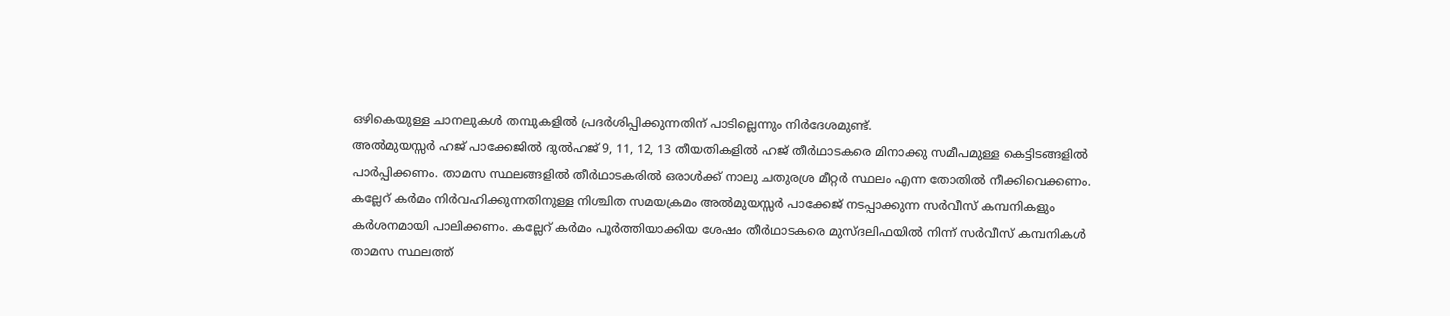ഒഴികെയുള്ള ചാനലുകൾ തമ്പുകളിൽ പ്രദർശിപ്പിക്കുന്നതിന് പാടില്ലെന്നും നിർദേശമുണ്ട്.
അൽമുയസ്സർ ഹജ് പാക്കേജിൽ ദുൽഹജ് 9, 11, 12, 13 തീയതികളിൽ ഹജ് തീർഥാടകരെ മിനാക്കു സമീപമുള്ള കെട്ടിടങ്ങളിൽ പാർപ്പിക്കണം. താമസ സ്ഥലങ്ങളിൽ തീർഥാടകരിൽ ഒരാൾക്ക് നാലു ചതുരശ്ര മീറ്റർ സ്ഥലം എന്ന തോതിൽ നീക്കിവെക്കണം. കല്ലേറ് കർമം നിർവഹിക്കുന്നതിനുള്ള നിശ്ചിത സമയക്രമം അൽമുയസ്സർ പാക്കേജ് നടപ്പാക്കുന്ന സർവീസ് കമ്പനികളും കർശനമായി പാലിക്കണം. കല്ലേറ് കർമം പൂർത്തിയാക്കിയ ശേഷം തീർഥാടകരെ മുസ്ദലിഫയിൽ നിന്ന് സർവീസ് കമ്പനികൾ താമസ സ്ഥലത്ത്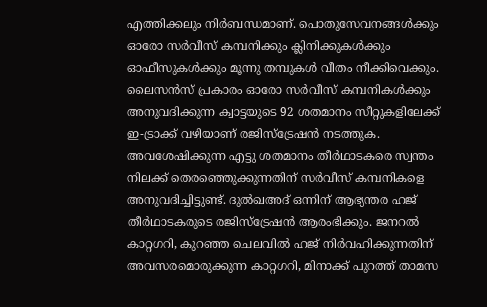എത്തിക്കലും നിർബന്ധമാണ്. പൊതുസേവനങ്ങൾക്കും ഓരോ സർവീസ് കമ്പനിക്കും ക്ലിനിക്കുകൾക്കും ഓഫീസുകൾക്കും മൂന്നു തമ്പുകൾ വീതം നീക്കിവെക്കും.
ലൈസൻസ് പ്രകാരം ഓരോ സർവീസ് കമ്പനികൾക്കും അനുവദിക്കുന്ന ക്വാട്ടയുടെ 92 ശതമാനം സീറ്റുകളിലേക്ക് ഇ-ട്രാക്ക് വഴിയാണ് രജിസ്ട്രേഷൻ നടത്തുക. അവശേഷിക്കുന്ന എട്ടു ശതമാനം തീർഥാടകരെ സ്വന്തം നിലക്ക് തെരഞ്ഞെുക്കുന്നതിന് സർവീസ് കമ്പനികളെ അനുവദിച്ചിട്ടുണ്ട്. ദുൽഖഅദ് ഒന്നിന് ആഭ്യന്തര ഹജ് തീർഥാടകരുടെ രജിസ്ട്രേഷൻ ആരംഭിക്കും. ജനറൽ കാറ്റഗറി, കുറഞ്ഞ ചെലവിൽ ഹജ് നിർവഹിക്കുന്നതിന് അവസരമൊരുക്കുന്ന കാറ്റഗറി, മിനാക്ക് പുറത്ത് താമസ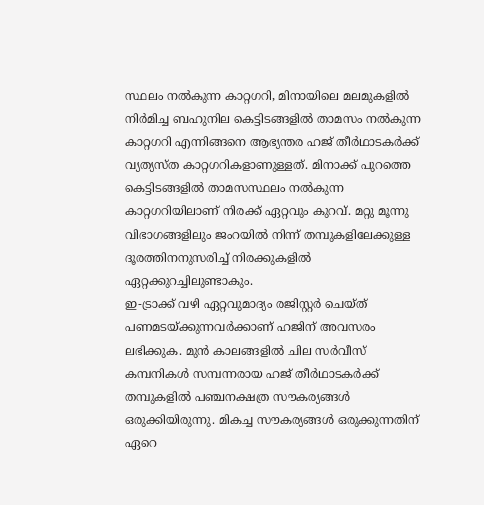സ്ഥലം നൽകുന്ന കാറ്റഗറി, മിനായിലെ മലമുകളിൽ നിർമിച്ച ബഹുനില കെട്ടിടങ്ങളിൽ താമസം നൽകുന്ന കാറ്റഗറി എന്നിങ്ങനെ ആഭ്യന്തര ഹജ് തീർഥാടകർക്ക് വ്യത്യസ്ത കാറ്റഗറികളാണുള്ളത്. മിനാക്ക് പുറത്തെ കെട്ടിടങ്ങളിൽ താമസസ്ഥലം നൽകുന്ന കാറ്റഗറിയിലാണ് നിരക്ക് ഏറ്റവും കുറവ്. മറ്റു മൂന്നു വിഭാഗങ്ങളിലും ജംറയിൽ നിന്ന് തമ്പുകളിലേക്കുള്ള ദൂരത്തിനനുസരിച്ച് നിരക്കുകളിൽ ഏറ്റക്കുറച്ചിലുണ്ടാകും.
ഇ-ട്രാക്ക് വഴി ഏറ്റവുമാദ്യം രജിസ്റ്റർ ചെയ്ത് പണമടയ്ക്കുന്നവർക്കാണ് ഹജിന് അവസരം ലഭിക്കുക. മുൻ കാലങ്ങളിൽ ചില സർവീസ് കമ്പനികൾ സമ്പന്നരായ ഹജ് തീർഥാടകർക്ക് തമ്പുകളിൽ പഞ്ചനക്ഷത്ര സൗകര്യങ്ങൾ ഒരുക്കിയിരുന്നു. മികച്ച സൗകര്യങ്ങൾ ഒരുക്കുന്നതിന് ഏറെ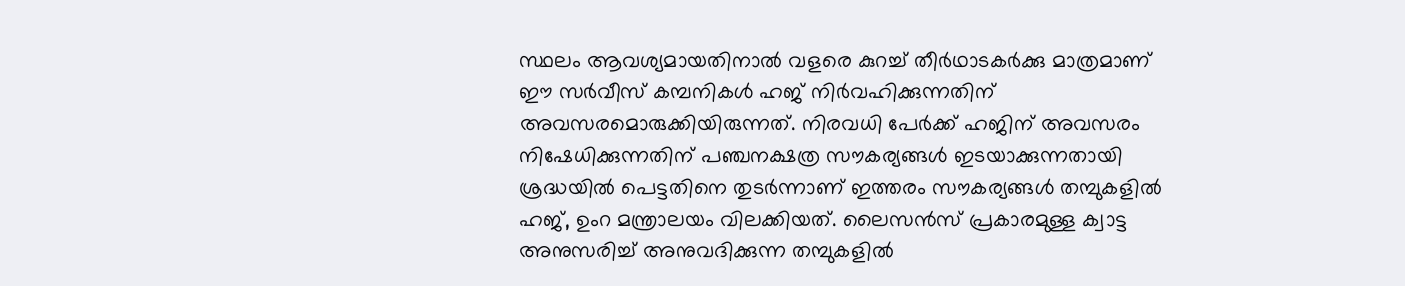സ്ഥലം ആവശ്യമായതിനാൽ വളരെ കുറച്ച് തീർഥാടകർക്കു മാത്രമാണ് ഈ സർവീസ് കമ്പനികൾ ഹജ് നിർവഹിക്കുന്നതിന് അവസരമൊരുക്കിയിരുന്നത്. നിരവധി പേർക്ക് ഹജിന് അവസരം നിഷേധിക്കുന്നതിന് പഞ്ചനക്ഷത്ര സൗകര്യങ്ങൾ ഇടയാക്കുന്നതായി ശ്രദ്ധയിൽ പെട്ടതിനെ തുടർന്നാണ് ഇത്തരം സൗകര്യങ്ങൾ തമ്പുകളിൽ ഹജ്, ഉംറ മന്ത്രാലയം വിലക്കിയത്. ലൈസൻസ് പ്രകാരമുള്ള ക്വാട്ട അനുസരിച്ച് അനുവദിക്കുന്ന തമ്പുകളിൽ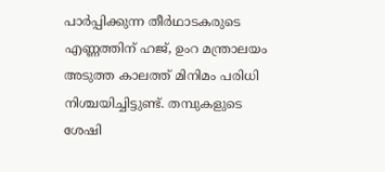പാർപ്പിക്കുന്ന തീർഥാടകരുടെ എണ്ണത്തിന് ഹജ്, ഉംറ മന്ത്രാലയം അടുത്ത കാലത്ത് മിനിമം പരിധി നിശ്ചയിച്ചിട്ടുണ്ട്. തമ്പുകളുടെ ശേഷി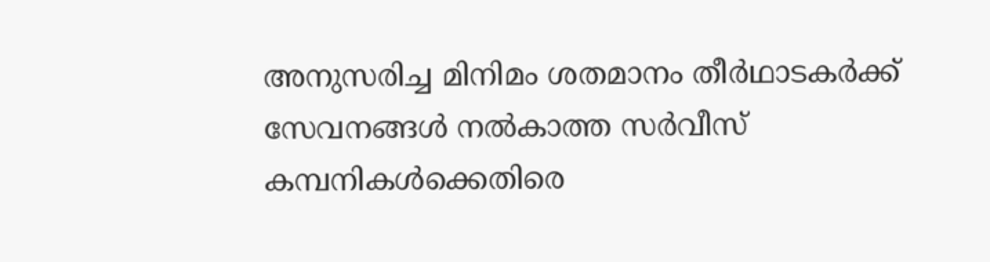അനുസരിച്ച മിനിമം ശതമാനം തീർഥാടകർക്ക് സേവനങ്ങൾ നൽകാത്ത സർവീസ് കമ്പനികൾക്കെതിരെ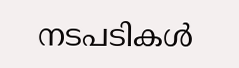നടപടികൾ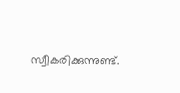സ്വീകരിക്കുന്നുണ്ട്.